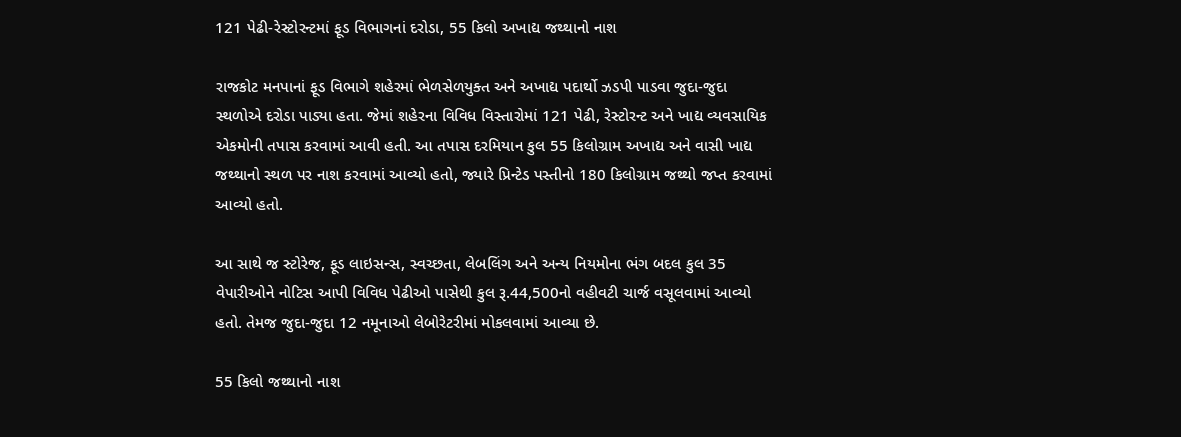121 પેઢી-રેસ્ટોરન્ટમાં ફૂડ વિભાગનાં દરોડા, 55 કિલો અખાદ્ય જથ્થાનો નાશ

રાજકોટ મનપાનાં ફૂડ વિભાગે શહેરમાં ભેળસેળયુક્ત અને અખાદ્ય પદાર્થો ઝડપી પાડવા જુદા-જુદા સ્થળોએ દરોડા પાડ્યા હતા. જેમાં શહેરના વિવિધ વિસ્તારોમાં 121 પેઢી, રેસ્ટોરન્ટ અને ખાદ્ય વ્યવસાયિક એકમોની તપાસ કરવામાં આવી હતી. આ તપાસ દરમિયાન કુલ 55 કિલોગ્રામ અખાદ્ય અને વાસી ખાદ્ય જથ્થાનો સ્થળ પર નાશ કરવામાં આવ્યો હતો, જ્યારે પ્રિન્ટેડ પસ્તીનો 180 કિલોગ્રામ જથ્થો જપ્ત કરવામાં આવ્યો હતો.

આ સાથે જ સ્ટોરેજ, ફૂડ લાઇસન્સ, સ્વચ્છતા, લેબલિંગ અને અન્ય નિયમોના ભંગ બદલ કુલ 35 વેપારીઓને નોટિસ આપી વિવિધ પેઢીઓ પાસેથી કુલ રૂ.44,500નો વહીવટી ચાર્જ વસૂલવામાં આવ્યો હતો. તેમજ જુદા-જુદા 12 નમૂનાઓ લેબોરેટરીમાં મોકલવામાં આવ્યા છે.

55 કિલો જથ્થાનો નાશ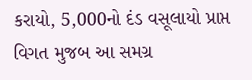કરાયો, 5,000નો દંડ વસૂલાયો પ્રાપ્ત વિગત મુજબ આ સમગ્ર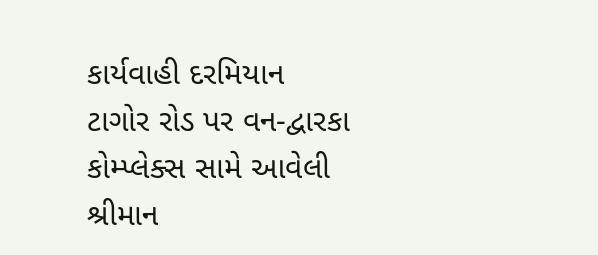કાર્યવાહી દરમિયાન ટાગોર રોડ પર વન-દ્વારકા કોમ્પ્લેક્સ સામે આવેલી શ્રીમાન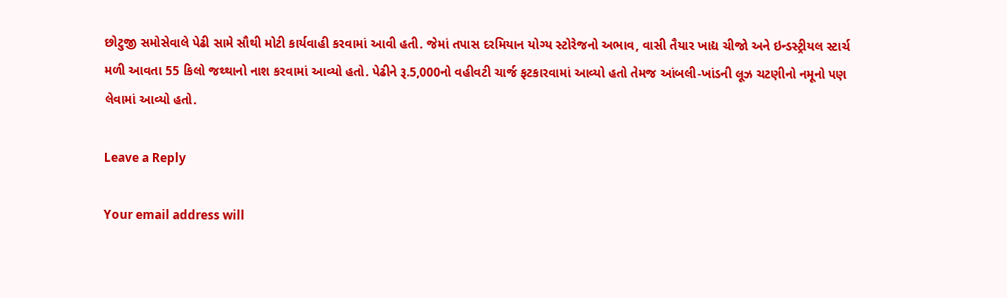છોટુજી સમોસેવાલે પેઢી સામે સૌથી મોટી કાર્યવાહી કરવામાં આવી હતી. જેમાં તપાસ દરમિયાન યોગ્ય સ્ટોરેજનો અભાવ, વાસી તૈયાર ખાદ્ય ચીજો અને ઇન્ડસ્ટ્રીયલ સ્ટાર્ચ મળી આવતા 55 કિલો જથ્થાનો નાશ કરવામાં આવ્યો હતો. પેઢીને રૂ.5,000નો વહીવટી ચાર્જ ફટકારવામાં આવ્યો હતો તેમજ આંબલી-ખાંડની લૂઝ ચટણીનો નમૂનો પણ લેવામાં આવ્યો હતો.

Leave a Reply

Your email address will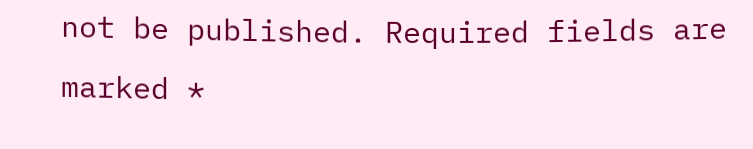not be published. Required fields are marked *